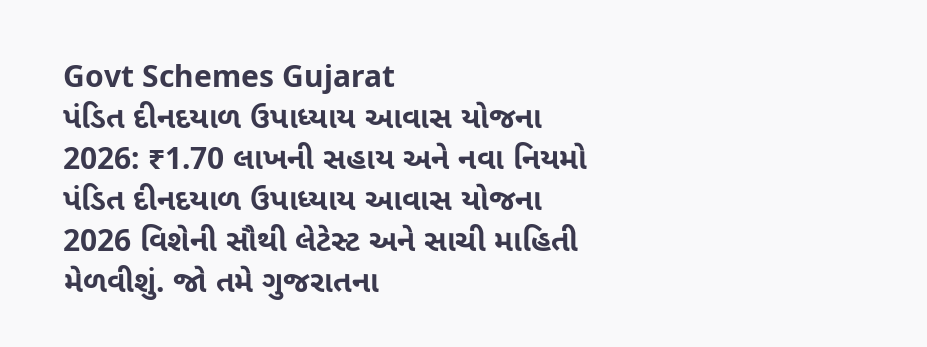Govt Schemes Gujarat
પંડિત દીનદયાળ ઉપાધ્યાય આવાસ યોજના 2026: ₹1.70 લાખની સહાય અને નવા નિયમો
પંડિત દીનદયાળ ઉપાધ્યાય આવાસ યોજના 2026 વિશેની સૌથી લેટેસ્ટ અને સાચી માહિતી મેળવીશું. જો તમે ગુજરાતના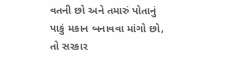વતની છો અને તમારું પોતાનું પાકું મકાન બનાવવા માંગો છો, તો સરકાર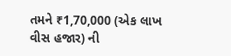તમને ₹1,70,000 (એક લાખ વીસ હજાર) ની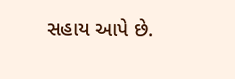સહાય આપે છે.